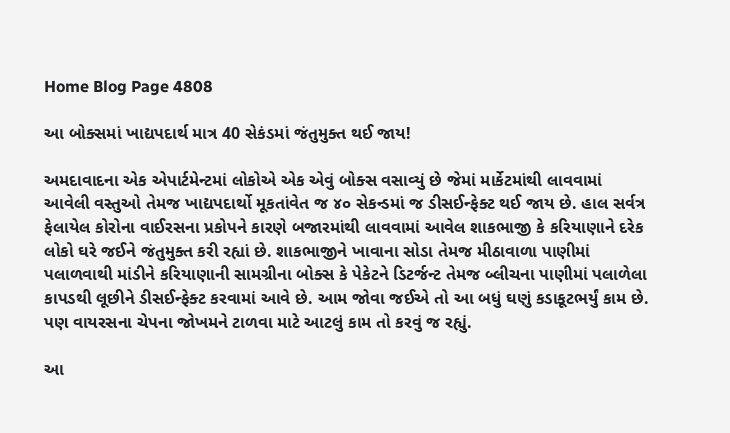Home Blog Page 4808

આ બોક્સમાં ખાદ્યપદાર્થ માત્ર 40 સેકંડમાં જંતુમુક્ત થઈ જાય!

અમદાવાદના એક એપાર્ટમેન્ટમાં લોકોએ એક એવું બોક્સ વસાવ્યું છે જેમાં માર્કેટમાંથી લાવવામાં આવેલી વસ્તુઓ તેમજ ખાદ્યપદાર્થો મૂકતાંવેત જ ૪૦ સેકન્ડમાં જ ડીસઈન્ફેક્ટ થઈ જાય છે. હાલ સર્વત્ર ફેલાયેલ કોરોના વાઈરસના પ્રકોપને કારણે બજારમાંથી લાવવામાં આવેલ શાકભાજી કે કરિયાણાને દરેક લોકો ઘરે જઈને જંતુમુક્ત કરી રહ્યાં છે. શાકભાજીને ખાવાના સોડા તેમજ મીઠાવાળા પાણીમાં પલાળવાથી માંડીને કરિયાણાની સામગ્રીના બોક્સ કે પેકેટને ડિટર્જન્ટ તેમજ બ્લીચના પાણીમાં પલાળેલા કાપડથી લૂછીને ડીસઈન્ફેક્ટ કરવામાં આવે છે. આમ જોવા જઈએ તો આ બધું ઘણું કડાકૂટભર્યું કામ છે. પણ વાયરસના ચેપના જોખમને ટાળવા માટે આટલું કામ તો કરવું જ રહ્યું.

આ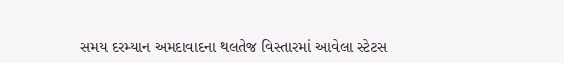સમય દરમ્યાન અમદાવાદના થલતેજ વિસ્તારમાં આવેલા સ્ટેટસ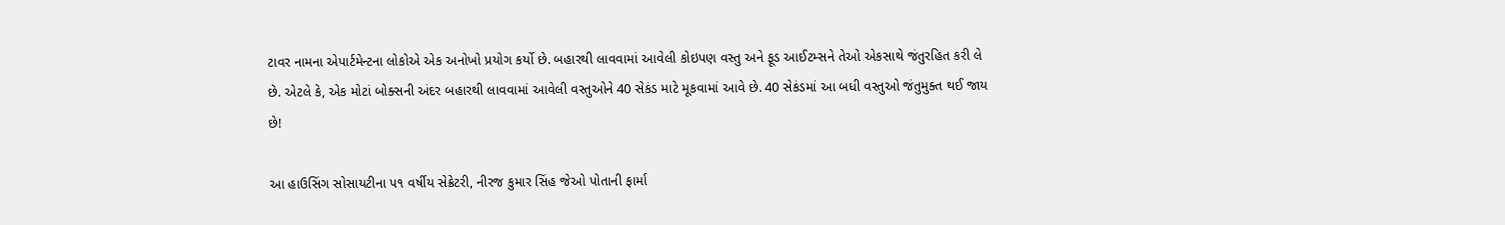ટાવર નામના એપાર્ટમેન્ટના લોકોએ એક અનોખો પ્રયોગ કર્યો છે. બહારથી લાવવામાં આવેલી કોઇપણ વસ્તુ અને ફૂડ આઈટમ્સને તેઓ એકસાથે જંતુરહિત કરી લે છે. એટલે કે, એક મોટાં બોક્સની અંદર બહારથી લાવવામાં આવેલી વસ્તુઓને 40 સેકંડ માટે મૂકવામાં આવે છે. 40 સેકંડમાં આ બધી વસ્તુઓ જંતુમુક્ત થઈ જાય છે!

આ હાઉસિંગ સોસાયટીના ૫૧ વર્ષીય સેક્રેટરી, નીરજ કુમાર સિંહ જેઓ પોતાની ફાર્મા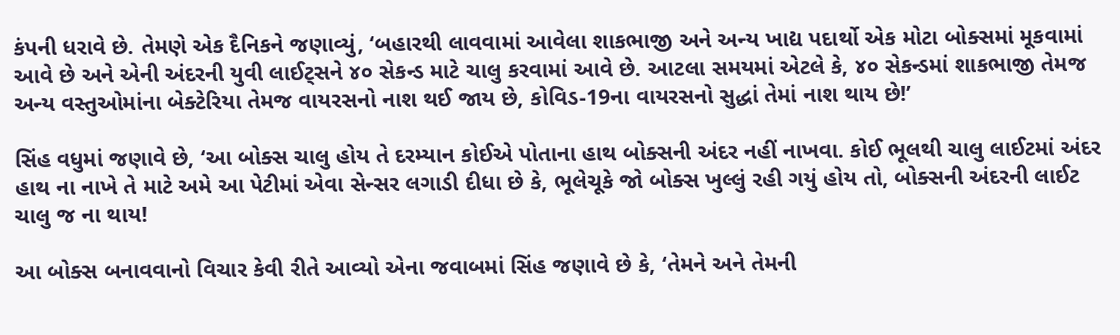કંપની ધરાવે છે. તેમણે એક દૈનિકને જણાવ્યું, ‘બહારથી લાવવામાં આવેલા શાકભાજી અને અન્ય ખાદ્ય પદાર્થો એક મોટા બોક્સમાં મૂકવામાં આવે છે અને એની અંદરની યુવી લાઈટ્સને ૪૦ સેકન્ડ માટે ચાલુ કરવામાં આવે છે. આટલા સમયમાં એટલે કે, ૪૦ સેકન્ડમાં શાકભાજી તેમજ અન્ય વસ્તુઓમાંના બેક્ટેરિયા તેમજ વાયરસનો નાશ થઈ જાય છે, કોવિડ-19ના વાયરસનો સુદ્ધાં તેમાં નાશ થાય છે!’

સિંહ વધુમાં જણાવે છે, ‘આ બોક્સ ચાલુ હોય તે દરમ્યાન કોઈએ પોતાના હાથ બોક્સની અંદર નહીં નાખવા. કોઈ ભૂલથી ચાલુ લાઈટમાં અંદર હાથ ના નાખે તે માટે અમે આ પેટીમાં એવા સેન્સર લગાડી દીધા છે કે, ભૂલેચૂકે જો બોક્સ ખુલ્લું રહી ગયું હોય તો, બોક્સની અંદરની લાઈટ ચાલુ જ ના થાય!

આ બોક્સ બનાવવાનો વિચાર કેવી રીતે આવ્યો એના જવાબમાં સિંહ જણાવે છે કે, ‘તેમને અને તેમની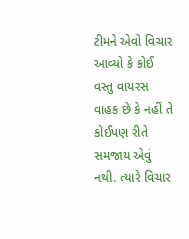ટીમને એવો વિચાર આવ્યો કે કોઈ વસ્તુ વાયરસ વાહક છે કે નહીં તે કોઈપણ રીતે સમજાય એવું નથી. ત્યારે વિચાર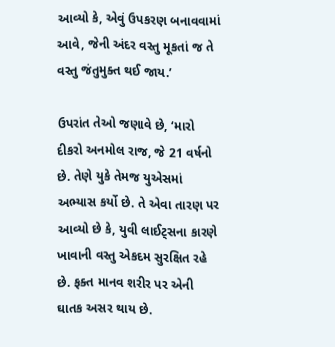આવ્યો કે, એવું ઉપકરણ બનાવવામાં આવે, જેની અંદર વસ્તુ મૂકતાં જ તે વસ્તુ જંતુમુક્ત થઈ જાય.’

ઉપરાંત તેઓ જણાવે છે, ‘મારો દીકરો અનમોલ રાજ, જે 21 વર્ષનો છે. તેણે યુકે તેમજ યુએસમાં અભ્યાસ કર્યો છે. તે એવા તારણ પર આવ્યો છે કે, યુવી લાઈટ્સના કારણે ખાવાની વસ્તુ એકદમ સુરક્ષિત રહે છે. ફક્ત માનવ શરીર પર એની ઘાતક અસર થાય છે.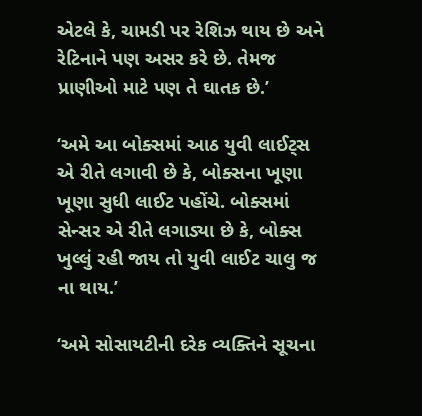એટલે કે, ચામડી પર રેશિઝ થાય છે અને રેટિનાને પણ અસર કરે છે. તેમજ પ્રાણીઓ માટે પણ તે ઘાતક છે.’

‘અમે આ બોક્સમાં આઠ યુવી લાઈટ્સ એ રીતે લગાવી છે કે, બોક્સના ખૂણા ખૂણા સુધી લાઈટ પહોંચે. બોક્સમાં સેન્સર એ રીતે લગાડ્યા છે કે, બોક્સ ખુલ્લું રહી જાય તો યુવી લાઈટ ચાલુ જ ના થાય.’

‘અમે સોસાયટીની દરેક વ્યક્તિને સૂચના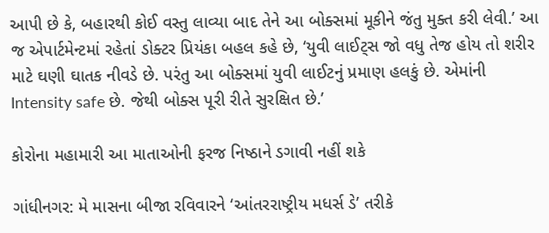આપી છે કે, બહારથી કોઈ વસ્તુ લાવ્યા બાદ તેને આ બોક્સમાં મૂકીને જંતુ મુક્ત કરી લેવી.’ આ જ એપાર્ટમેન્ટમાં રહેતાં ડોક્ટર પ્રિયંકા બહલ કહે છે, ‘યુવી લાઈટ્સ જો વધુ તેજ હોય તો શરીર માટે ઘણી ઘાતક નીવડે છે. પરંતુ આ બોક્સમાં યુવી લાઈટનું પ્રમાણ હલકું છે. એમાંની Intensity safe છે. જેથી બોક્સ પૂરી રીતે સુરક્ષિત છે.’

કોરોના મહામારી આ માતાઓની ફરજ નિષ્ઠાને ડગાવી નહીં શકે

ગાંધીનગર: મે માસના બીજા રવિવારને ‘આંતરરાષ્ટ્રીય મધર્સ ડે’ તરીકે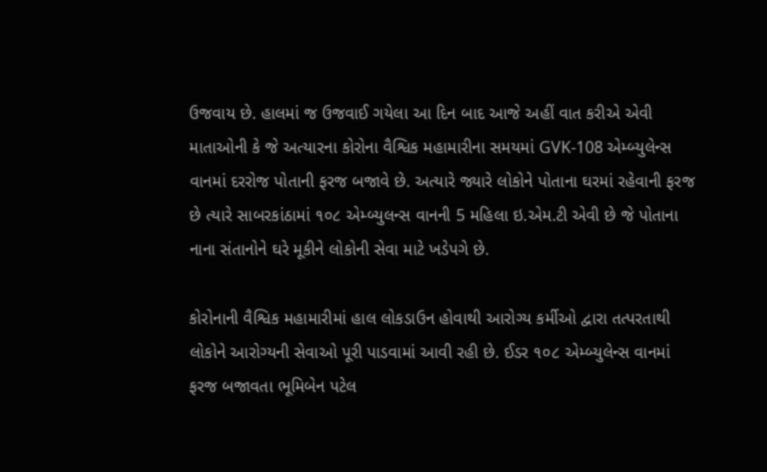ઉજવાય છે. હાલમાં જ ઉજવાઈ ગયેલા આ દિન બાદ આજે અહીં વાત કરીએ એવી માતાઓની કે જે અત્યારના કોરોના વૈશ્વિક મહામારીના સમયમાં GVK-108 એમ્બ્યુલેન્સ વાનમાં દરરોજ પોતાની ફરજ બજાવે છે. અત્યારે જ્યારે લોકોને પોતાના ઘરમાં રહેવાની ફરજ છે ત્યારે સાબરકાંઠામાં ૧૦૮ એમ્બ્યુલન્સ વાનની 5 મહિલા ઇ.એમ.ટી એવી છે જે પોતાના નાના સંતાનોને ઘરે મૂકીને લોકોની સેવા માટે ખડેપગે છે.

કોરોનાની વૈશ્વિક મહામારીમાં હાલ લોકડાઉન હોવાથી આરોગ્ય કર્મીઓ દ્વારા તત્પરતાથી લોકોને આરોગ્યની સેવાઓ પૂરી પાડવામાં આવી રહી છે. ઈડર ૧૦૮ એમ્બ્યુલેન્સ વાનમાં ફરજ બજાવતા ભૂમિબેન પટેલ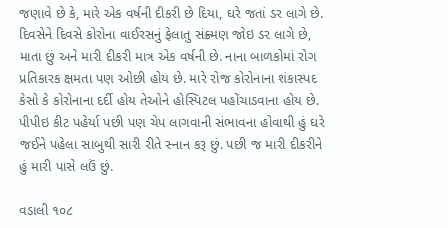જણાવે છે કે, મારે એક વર્ષની દીકરી છે દિયા, ઘરે જતાં ડર લાગે છે. દિવસેને દિવસે કોરોના વાઈરસનું ફેલાતુ સંક્ર્મણ જોઇ ડર લાગે છે, માતા છું અને મારી દીકરી માત્ર એક વર્ષની છે. નાના બાળકોમાં રોગ પ્રતિકારક ક્ષમતા પણ ઓછી હોય છે. મારે રોજ કોરોનાના શંકાસ્પદ કેસો કે કોરોનાના દર્દી હોય તેઓને હોસ્પિટલ પહોંચાડવાના હોય છે. પીપીઇ કીટ પહેર્યા પછી પણ ચેપ લાગવાની સંભાવના હોવાથી હું ઘરે જઈને પહેલા સાબુથી સારી રીતે સ્નાન કરૂ છું. પછી જ મારી દીકરીને હું મારી પાસે લઉં છું.

વડાલી ૧૦૮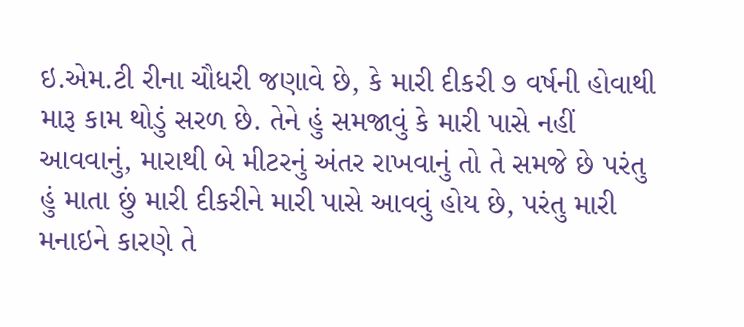ઇ.એમ.ટી રીના ચૌધરી જણાવે છે, કે મારી દીકરી ૭ વર્ષની હોવાથી મારૂ કામ થોડું સરળ છે. તેને હું સમજાવું કે મારી પાસે નહીં આવવાનું, મારાથી બે મીટરનું અંતર રાખવાનું તો તે સમજે છે પરંતુ હું માતા છું મારી દીકરીને મારી પાસે આવવું હોય છે, પરંતુ મારી મનાઇને કારણે તે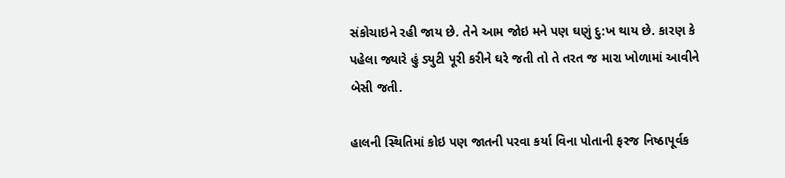સંકોચાઇને રહી જાય છે. તેને આમ જોઇ મને પણ ઘણું દુ:ખ થાય છે. કારણ કે પહેલા જ્યારે હું ડ્યુટી પૂરી કરીને ઘરે જતી તો તે તરત જ મારા ખોળામાં આવીને બેસી જતી.

હાલની સ્થિતિમાં કોઇ પણ જાતની પરવા કર્યા વિના પોતાની ફરજ નિષ્ઠાપૂર્વક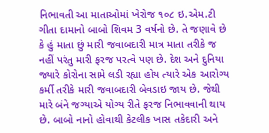નિભાવતી આ માતાઓમાં ખેરોજ ૧૦૮ ઇ.એમ.ટી ગીતા દામાનો બાબો શિવમ 3 વર્ષનો છે. તે જણાવે છે કે હું માતા છું મારી જવાબદારી માત્ર માતા તરીકે જ નહીં પરંતુ મારી ફરજ પરત્વે પણ છે. દેશ અને દુનિયા જ્યારે કોરોના સામે લડી રહ્યા હોય ત્યારે એક આરોગ્ય કર્મી તરીકે મારી જવાબદારી બેવડાઇ જાય છે. જેથી મારે બંને જગ્યાએ યોગ્ય રીતે ફરજ નિભાવવાની થાય છે. બાબો નાનો હોવાથી કેટલીક ખાસ તકેદારી અને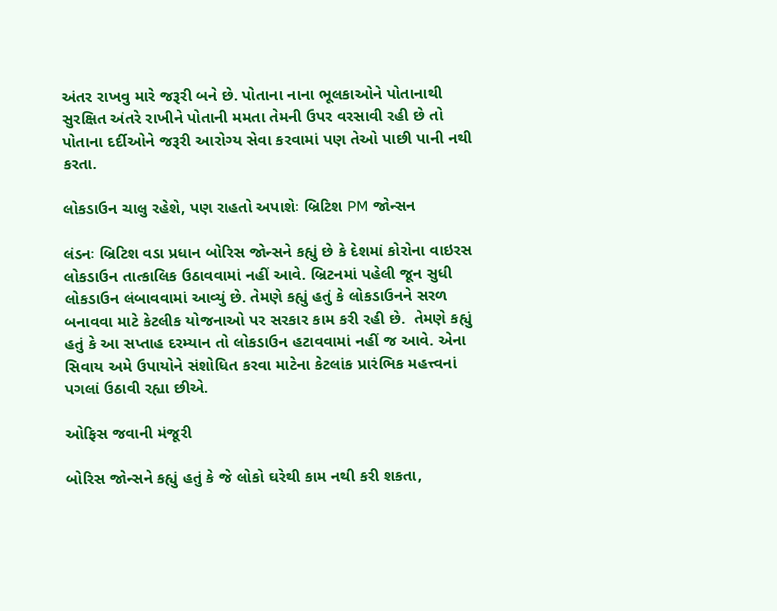અંતર રાખવુ મારે જરૂરી બને છે. પોતાના નાના ભૂલકાઓને પોતાનાથી સુરક્ષિત અંતરે રાખીને પોતાની મમતા તેમની ઉપર વરસાવી રહી છે તો પોતાના દર્દીઓને જરૂરી આરોગ્ય સેવા કરવામાં પણ તેઓ પાછી પાની નથી કરતા.

લોકડાઉન ચાલુ રહેશે, પણ રાહતો અપાશેઃ બ્રિટિશ PM જોન્સન

લંડનઃ બ્રિટિશ વડા પ્રધાન બોરિસ જોન્સને કહ્યું છે કે દેશમાં કોરોના વાઇરસ લોકડાઉન તાત્કાલિક ઉઠાવવામાં નહીં આવે. બ્રિટનમાં પહેલી જૂન સુધી લોકડાઉન લંબાવવામાં આવ્યું છે. તેમણે કહ્યું હતું કે લોકડાઉનને સરળ બનાવવા માટે કેટલીક યોજનાઓ પર સરકાર કામ કરી રહી છે.  તેમણે કહ્યું હતું કે આ સપ્તાહ દરમ્યાન તો લોકડાઉન હટાવવામાં નહીં જ આવે. એના સિવાય અમે ઉપાયોને સંશોધિત કરવા માટેના કેટલાંક પ્રારંભિક મહત્ત્વનાં પગલાં ઉઠાવી રહ્યા છીએ.

ઓફિસ જવાની મંજૂરી

બોરિસ જોન્સને કહ્યું હતું કે જે લોકો ઘરેથી કામ નથી કરી શકતા,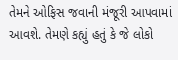તેમને ઓફિસ જવાની મંજૂરી આપવામાં આવશે. તેમણે કહ્યું હતું કે જે લોકો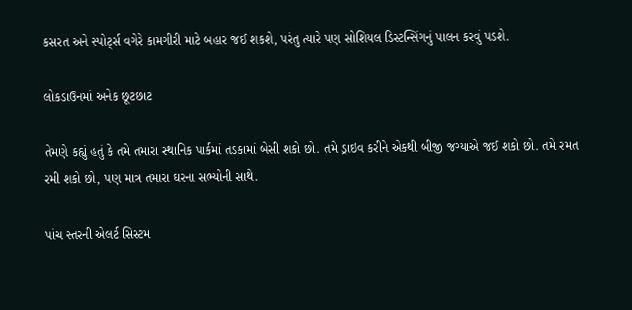કસરત અને સ્પોર્ટ્સ વગેરે કામગીરી માટે બહાર જઈ શકશે, પરંતુ ત્યારે પણ સોશિયલ ડિસ્ટન્સિંગનું પાલન કરવું પડશે.

લોકડાઉનમાં અનેક છૂટછાટ

તેમણે કહ્યું હતું કે તમે તમારા સ્થાનિક પાર્કમાં તડકામાં બેસી શકો છો. તમે ડ્રાઇવ કરીને એકથી બીજી જગ્યાએ જઈ શકો છો. તમે રમત રમી શકો છો, પણ માત્ર તમારા ઘરના સભ્યોની સાથે.

પાંચ સ્તરની એલર્ટ સિસ્ટમ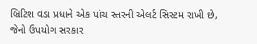બ્રિટિશ વડા પ્રધાને એક પાંચ સ્તરની એલર્ટ સિસ્ટમ રાખી છે, જેનો ઉપયોગ સરકાર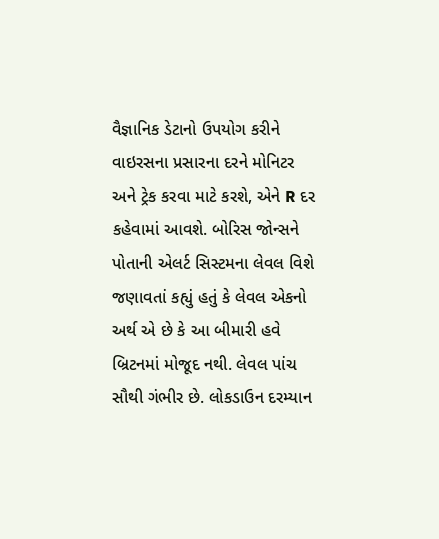વૈજ્ઞાનિક ડેટાનો ઉપયોગ કરીને વાઇરસના પ્રસારના દરને મોનિટર અને ટ્રેક કરવા માટે કરશે, એને R દર કહેવામાં આવશે. બોરિસ જોન્સને પોતાની એલર્ટ સિસ્ટમના લેવલ વિશે જણાવતાં કહ્યું હતું કે લેવલ એકનો અર્થ એ છે કે આ બીમારી હવે બ્રિટનમાં મોજૂદ નથી. લેવલ પાંચ સૌથી ગંભીર છે. લોકડાઉન દરમ્યાન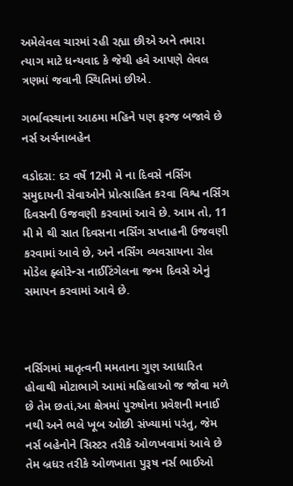અમેલેવલ ચારમાં રહી રહ્યા છીએ અને તમારા ત્યાગ માટે ધન્યવાદ કે જેથી હવે આપણે લેવલ ત્રણમાં જવાની સ્થિતિમાં છીએ.

ગર્ભાવસ્થાના આઠમા મહિને પણ ફરજ બજાવે છે નર્સ અર્ચનાબહેન

વડોદરા: દર વર્ષે 12મી મે ના દિવસે નર્સિંગ સમુદાયની સેવાઓને પ્રોત્સાહિત કરવા વિશ્વ નર્સિંગ દિવસની ઉજવણી કરવામાં આવે છે. આમ તો, 11 મી મે થી સાત દિવસના નર્સિંગ સપ્તાહની ઉજવણી કરવામાં આવે છે, અને નર્સિંગ વ્યવસાયના રોલ મોડેલ ફ્લોરેન્સ નાઈટિંગેલના જન્મ દિવસે એનું સમાપન કરવામાં આવે છે.



નર્સિગમાં માતૃત્વની મમતાના ગુણ આધારિત હોવાથી મોટાભાગે આમાં મહિલાઓ જ જોવા મળે છે તેમ છતાં,આ ક્ષેત્રમાં પુરુષોના પ્રવેશની મનાઈ નથી અને ભલે ખૂબ ઓછી સંખ્યામાં પરંતુ, જેમ નર્સ બહેનોને સિસ્ટર તરીકે ઓળખવામાં આવે છે તેમ બ્રધર તરીકે ઓળખાતા પુરૂષ નર્સ ભાઈઓ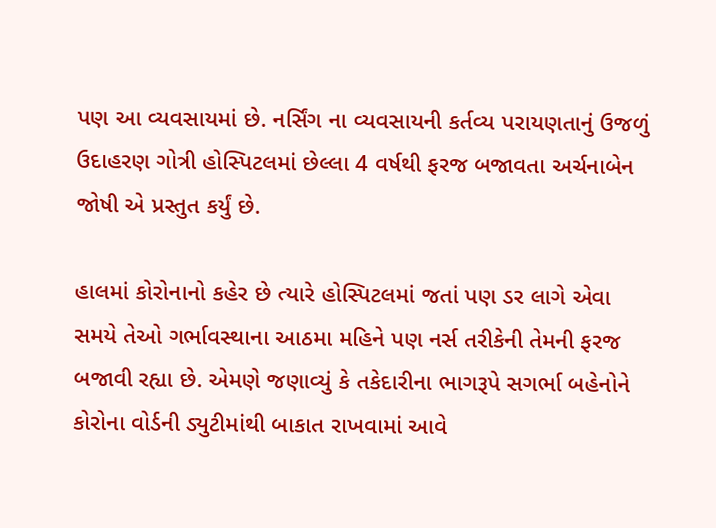પણ આ વ્યવસાયમાં છે. નર્સિંગ ના વ્યવસાયની કર્તવ્ય પરાયણતાનું ઉજળું ઉદાહરણ ગોત્રી હોસ્પિટલમાં છેલ્લા 4 વર્ષથી ફરજ બજાવતા અર્ચનાબેન જોષી એ પ્રસ્તુત કર્યું છે.

હાલમાં કોરોનાનો કહેર છે ત્યારે હોસ્પિટલમાં જતાં પણ ડર લાગે એવા સમયે તેઓ ગર્ભાવસ્થાના આઠમા મહિને પણ નર્સ તરીકેની તેમની ફરજ બજાવી રહ્યા છે. એમણે જણાવ્યું કે તકેદારીના ભાગરૂપે સગર્ભા બહેનોને કોરોના વોર્ડની ડ્યુટીમાંથી બાકાત રાખવામાં આવે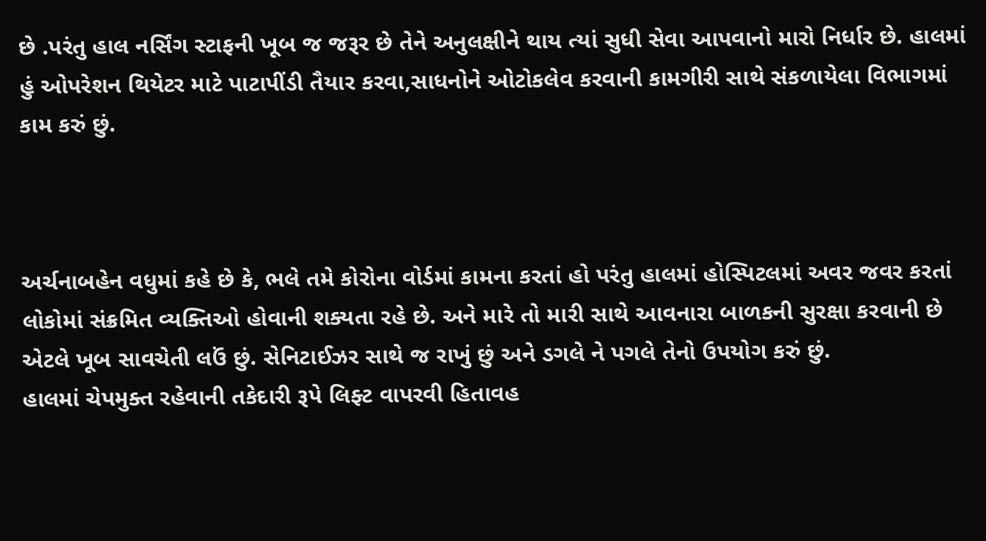છે .પરંતુ હાલ નર્સિંગ સ્ટાફની ખૂબ જ જરૂર છે તેને અનુલક્ષીને થાય ત્યાં સુધી સેવા આપવાનો મારો નિર્ધાર છે. હાલમાં હું ઓપરેશન થિયેટર માટે પાટાપીંડી તૈયાર કરવા,સાધનોને ઓટોકલેવ કરવાની કામગીરી સાથે સંકળાયેલા વિભાગમાં કામ કરું છું.



અર્ચનાબહેન વધુમાં કહે છે કે, ભલે તમે કોરોના વોર્ડમાં કામના કરતાં હો પરંતુ હાલમાં હોસ્પિટલમાં અવર જવર કરતાં લોકોમાં સંક્રમિત વ્યક્તિઓ હોવાની શક્યતા રહે છે. અને મારે તો મારી સાથે આવનારા બાળકની સુરક્ષા કરવાની છે એટલે ખૂબ સાવચેતી લઉં છું. સેનિટાઈઝર સાથે જ રાખું છું અને ડગલે ને પગલે તેનો ઉપયોગ કરું છું.
હાલમાં ચેપમુક્ત રહેવાની તકેદારી રૂપે લિફ્ટ વાપરવી હિતાવહ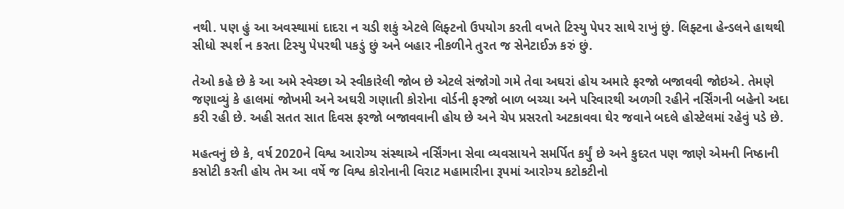નથી. પણ હું આ અવસ્થામાં દાદરા ન ચડી શકું એટલે લિફ્ટનો ઉપયોગ કરતી વખતે ટિસ્યુ પેપર સાથે રાખું છું. લિફ્ટના હેન્ડલને હાથથી સીધો સ્પર્શ ન કરતા ટિસ્યુ પેપરથી પકડું છું અને બહાર નીકળીને તુરત જ સેનેટાઈઝ કરું છું.

તેઓ કહે છે કે આ અમે સ્વેચ્છા એ સ્વીકારેલી જોબ છે એટલે સંજોગો ગમે તેવા અઘરાં હોય અમારે ફરજો બજાવવી જોઇએ. તેમણે જણાવ્યું કે હાલમાં જોખમી અને અઘરી ગણાતી કોરોના વોર્ડની ફરજો બાળ બચ્ચા અને પરિવારથી અળગી રહીને નર્સિંગની બહેનો અદા કરી રહી છે. અહી સતત સાત દિવસ ફરજો બજાવવાની હોય છે અને ચેપ પ્રસરતો અટકાવવા ઘેર જવાને બદલે હોસ્ટેલમાં રહેવું પડે છે.

મહત્વનું છે કે, વર્ષ 2020ને વિશ્વ આરોગ્ય સંસ્થાએ નર્સિંગના સેવા વ્યવસાયને સમર્પિત કર્યું છે અને કુદરત પણ જાણે એમની નિષ્ઠાની કસોટી કરતી હોય તેમ આ વર્ષે જ વિશ્વ કોરોનાની વિરાટ મહામારીના રૂપમાં આરોગ્ય કટોકટીનો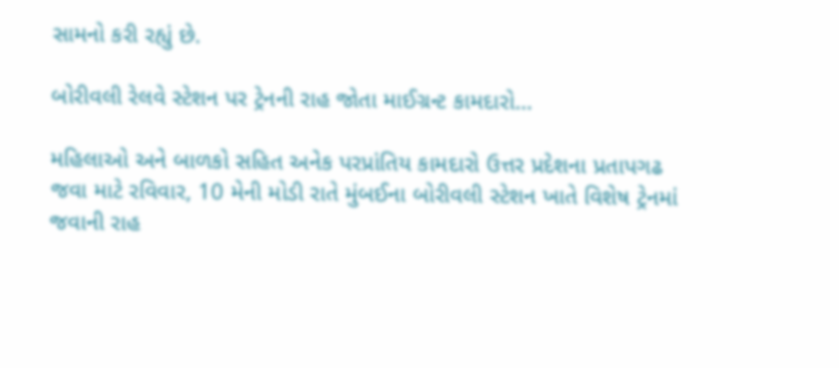સામનો કરી રહ્યું છે.

બોરીવલી રેલવે સ્ટેશન પર ટ્રેનની રાહ જોતા માઈગ્રન્ટ કામદારો…

મહિલાઓ અને બાળકો સહિત અનેક પરપ્રાંતિય કામદારો ઉત્તર પ્રદેશના પ્રતાપગઢ જવા માટે રવિવાર, 10 મેની મોડી રાતે મુંબઈના બોરીવલી સ્ટેશન ખાતે વિશેષ ટ્રેનમાં જવાની રાહ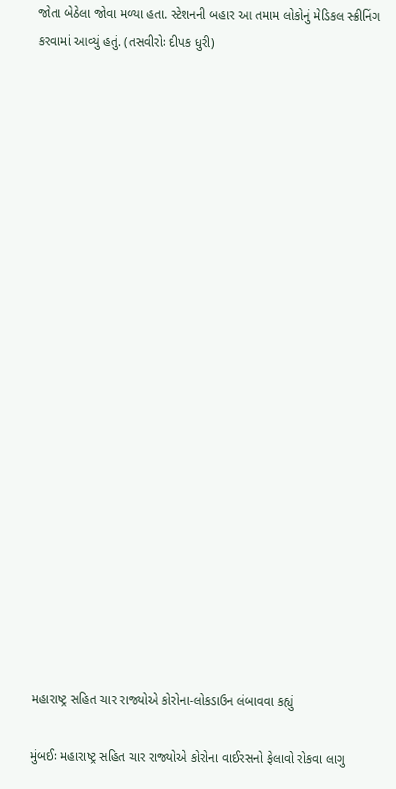જોતા બેઠેલા જોવા મળ્યા હતા. સ્ટેશનની બહાર આ તમામ લોકોનું મેડિકલ સ્ક્રીનિંગ કરવામાં આવ્યું હતું. (તસવીરોઃ દીપક ધુરી)






















મહારાષ્ટ્ર સહિત ચાર રાજ્યોએ કોરોના-લોકડાઉન લંબાવવા કહ્યું

મુંબઈઃ મહારાષ્ટ્ર સહિત ચાર રાજ્યોએ કોરોના વાઈરસનો ફેલાવો રોકવા લાગુ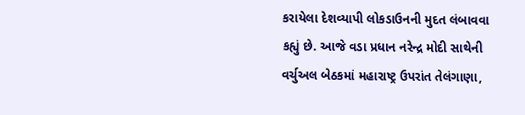કરાયેલા દેશવ્યાપી લોકડાઉનની મુદત લંબાવવા કહ્યું છે. આજે વડા પ્રધાન નરેન્દ્ર મોદી સાથેની વર્ચુઅલ બેઠકમાં મહારાષ્ટ્ર ઉપરાંત તેલંગાણા,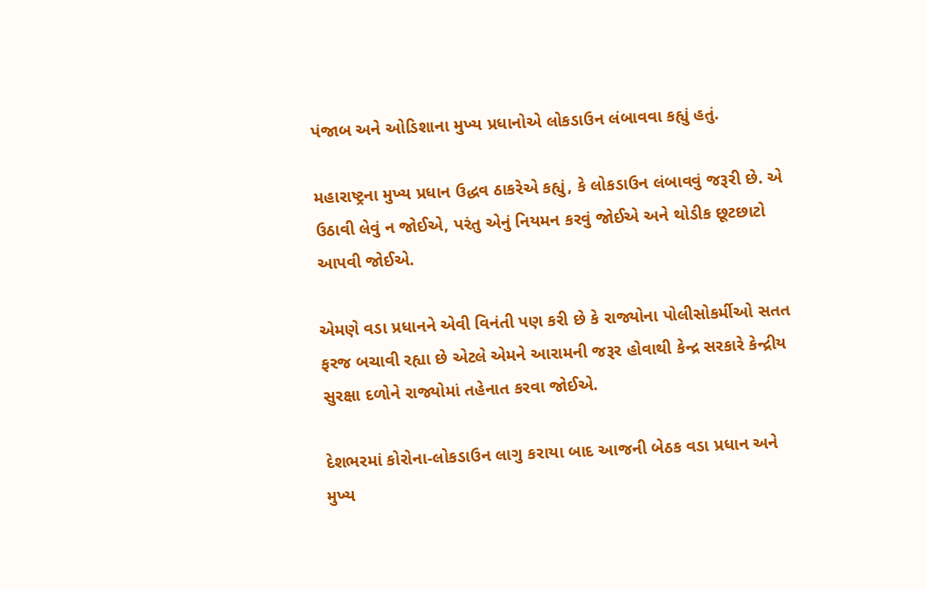પંજાબ અને ઓડિશાના મુખ્ય પ્રધાનોએ લોકડાઉન લંબાવવા કહ્યું હતું.

મહારાષ્ટ્રના મુખ્ય પ્રધાન ઉદ્ધવ ઠાકરેએ કહ્યું, કે લોકડાઉન લંબાવવું જરૂરી છે. એ ઉઠાવી લેવું ન જોઈએ, પરંતુ એનું નિયમન કરવું જોઈએ અને થોડીક છૂટછાટો આપવી જોઈએ.

એમણે વડા પ્રધાનને એવી વિનંતી પણ કરી છે કે રાજ્યોના પોલીસોકર્મીઓ સતત ફરજ બચાવી રહ્યા છે એટલે એમને આરામની જરૂર હોવાથી કેન્દ્ર સરકારે કેન્દ્રીય સુરક્ષા દળોને રાજ્યોમાં તહેનાત કરવા જોઈએ.

દેશભરમાં કોરોના-લોકડાઉન લાગુ કરાયા બાદ આજની બેઠક વડા પ્રધાન અને મુખ્ય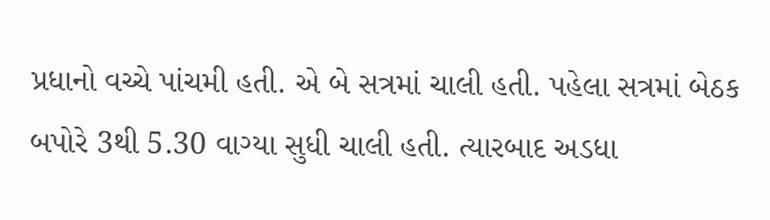પ્રધાનો વચ્ચે પાંચમી હતી. એ બે સત્રમાં ચાલી હતી. પહેલા સત્રમાં બેઠક બપોરે 3થી 5.30 વાગ્યા સુધી ચાલી હતી. ત્યારબાદ અડધા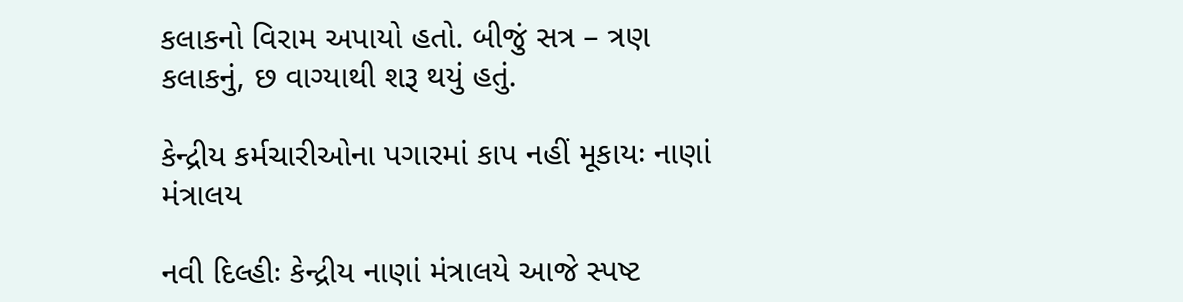કલાકનો વિરામ અપાયો હતો. બીજું સત્ર – ત્રણ કલાકનું, છ વાગ્યાથી શરૂ થયું હતું.

કેન્દ્રીય કર્મચારીઓના પગારમાં કાપ નહીં મૂકાયઃ નાણાં મંત્રાલય

નવી દિલ્હીઃ કેન્દ્રીય નાણાં મંત્રાલયે આજે સ્પષ્ટ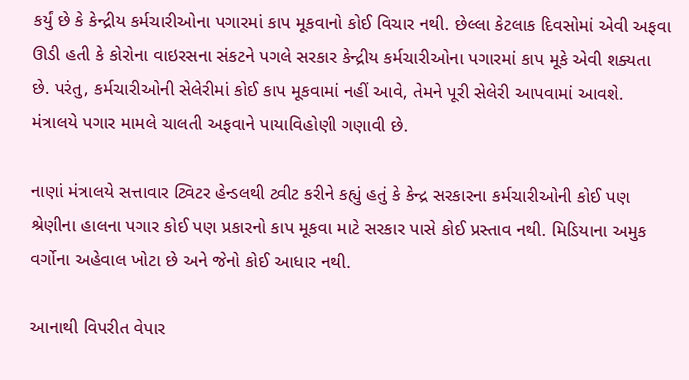કર્યું છે કે કેન્દ્રીય કર્મચારીઓના પગારમાં કાપ મૂકવાનો કોઈ વિચાર નથી. છેલ્લા કેટલાક દિવસોમાં એવી અફવા ઊડી હતી કે કોરોના વાઇરસના સંકટને પગલે સરકાર કેન્દ્રીય કર્મચારીઓના પગારમાં કાપ મૂકે એવી શક્યતા છે. પરંતુ, કર્મચારીઓની સેલેરીમાં કોઈ કાપ મૂકવામાં નહીં આવે, તેમને પૂરી સેલેરી આપવામાં આવશે. મંત્રાલયે પગાર મામલે ચાલતી અફવાને પાયાવિહોણી ગણાવી છે.

નાણાં મંત્રાલયે સત્તાવાર ટ્વિટર હેન્ડલથી ટ્વીટ કરીને કહ્યું હતું કે કેન્દ્ર સરકારના કર્મચારીઓની કોઈ પણ શ્રેણીના હાલના પગાર કોઈ પણ પ્રકારનો કાપ મૂકવા માટે સરકાર પાસે કોઈ પ્રસ્તાવ નથી. મિડિયાના અમુક વર્ગોના અહેવાલ ખોટા છે અને જેનો કોઈ આધાર નથી.

આનાથી વિપરીત વેપાર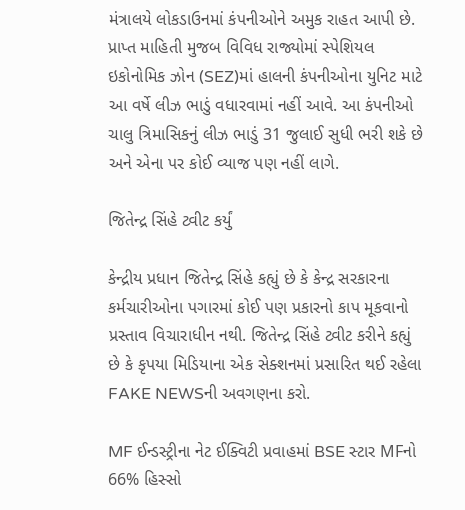મંત્રાલયે લોકડાઉનમાં કંપનીઓને અમુક રાહત આપી છે. પ્રાપ્ત માહિતી મુજબ વિવિધ રાજ્યોમાં સ્પેશિયલ ઇકોનોમિક ઝોન (SEZ)માં હાલની કંપનીઓના યુનિટ માટે આ વર્ષે લીઝ ભાડું વધારવામાં નહીં આવે. આ કંપનીઓ ચાલુ ત્રિમાસિકનું લીઝ ભાડું 31 જુલાઈ સુધી ભરી શકે છે અને એના પર કોઈ વ્યાજ પણ નહીં લાગે.

જિતેન્દ્ર સિંહે ટ્વીટ કર્યું

કેન્દ્રીય પ્રધાન જિતેન્દ્ર સિંહે કહ્યું છે કે કેન્દ્ર સરકારના કર્મચારીઓના પગારમાં કોઈ પણ પ્રકારનો કાપ મૂકવાનો પ્રસ્તાવ વિચારાધીન નથી. જિતેન્દ્ર સિંહે ટ્વીટ કરીને કહ્યું છે કે કૃપયા મિડિયાના એક સેક્શનમાં પ્રસારિત થઈ રહેલા FAKE NEWSની અવગણના કરો.

MF ઈન્ડસ્ટ્રીના નેટ ઈક્વિટી પ્રવાહમાં BSE સ્ટાર MFનો 66% હિસ્સો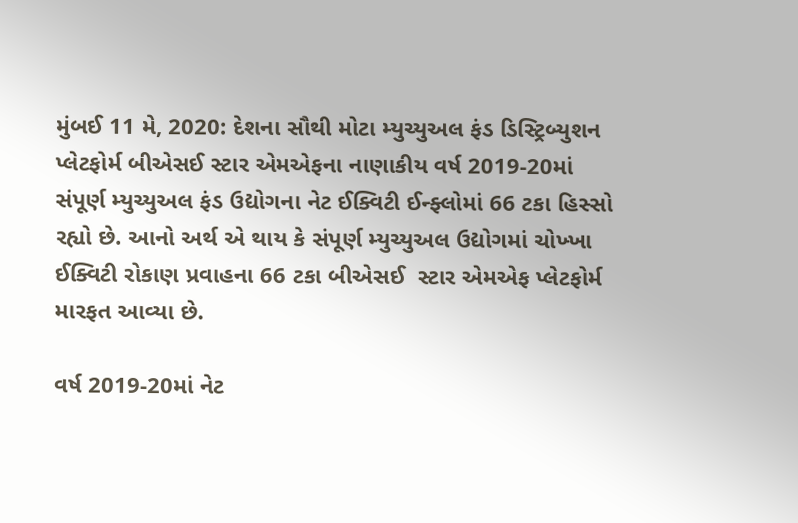મુંબઈ 11 મે, 2020: દેશના સૌથી મોટા મ્યુચ્યુઅલ ફંડ ડિસ્ટ્રિબ્યુશન પ્લેટફોર્મ બીએસઈ સ્ટાર એમએફના નાણાકીય વર્ષ 2019-20માં સંપૂર્ણ મ્યુચ્યુઅલ ફંડ ઉદ્યોગના નેટ ઈક્વિટી ઈન્ફ્લોમાં 66 ટકા હિસ્સો રહ્યો છે. આનો અર્થ એ થાય કે સંપૂર્ણ મ્યુચ્યુઅલ ઉદ્યોગમાં ચોખ્ખા ઈક્વિટી રોકાણ પ્રવાહના 66 ટકા બીએસઈ  સ્ટાર એમએફ પ્લેટફોર્મ મારફત આવ્યા છે.

વર્ષ 2019-20માં નેટ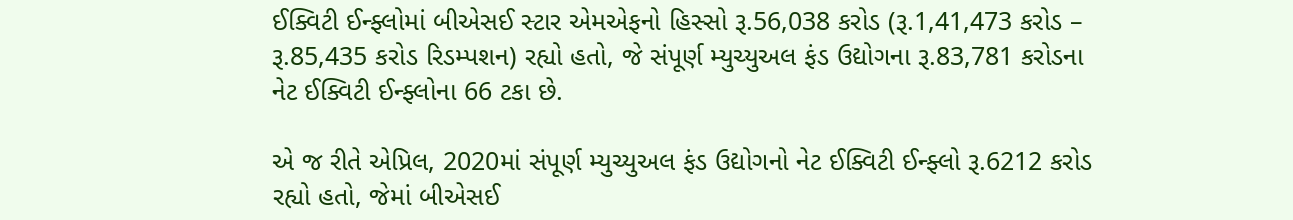ઈક્વિટી ઈન્ફ્લોમાં બીએસઈ સ્ટાર એમએફનો હિસ્સો રૂ.56,038 કરોડ (રૂ.1,41,473 કરોડ – રૂ.85,435 કરોડ રિડમ્પશન) રહ્યો હતો, જે સંપૂર્ણ મ્યુચ્યુઅલ ફંડ ઉદ્યોગના રૂ.83,781 કરોડના નેટ ઈક્વિટી ઈન્ફ્લોના 66 ટકા છે.

એ જ રીતે એપ્રિલ, 2020માં સંપૂર્ણ મ્યુચ્યુઅલ ફંડ ઉદ્યોગનો નેટ ઈક્વિટી ઈન્ફ્લો રૂ.6212 કરોડ રહ્યો હતો, જેમાં બીએસઈ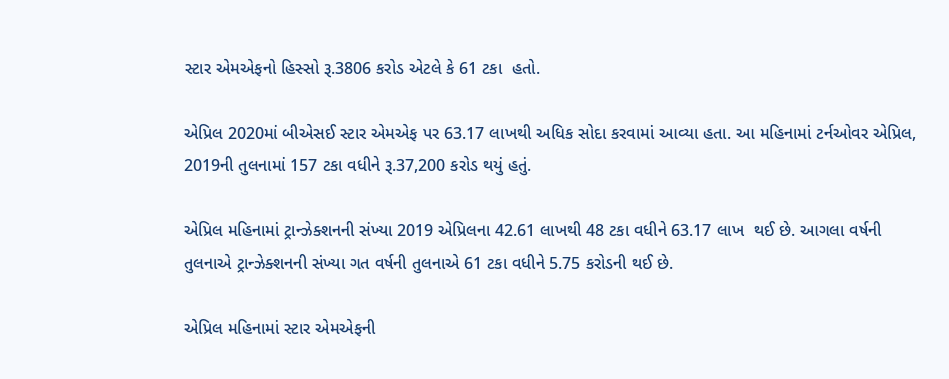સ્ટાર એમએફનો હિસ્સો રૂ.3806 કરોડ એટલે કે 61 ટકા  હતો.

એપ્રિલ 2020માં બીએસઈ સ્ટાર એમએફ પર 63.17 લાખથી અધિક સોદા કરવામાં આવ્યા હતા. આ મહિનામાં ટર્નઓવર એપ્રિલ, 2019ની તુલનામાં 157 ટકા વધીને રૂ.37,200 કરોડ થયું હતું.

એપ્રિલ મહિનામાં ટ્રાન્ઝેક્શનની સંખ્યા 2019 એપ્રિલના 42.61 લાખથી 48 ટકા વધીને 63.17 લાખ  થઈ છે. આગલા વર્ષની તુલનાએ ટ્રાન્ઝેક્શનની સંખ્યા ગત વર્ષની તુલનાએ 61 ટકા વધીને 5.75 કરોડની થઈ છે.

એપ્રિલ મહિનામાં સ્ટાર એમએફની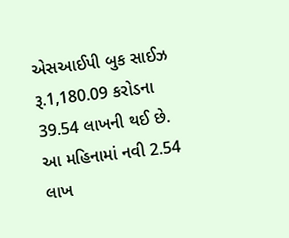એસઆઈપી બુક સાઈઝ રૂ.1,180.09 કરોડના 39.54 લાખની થઈ છે. આ મહિનામાં નવી 2.54 લાખ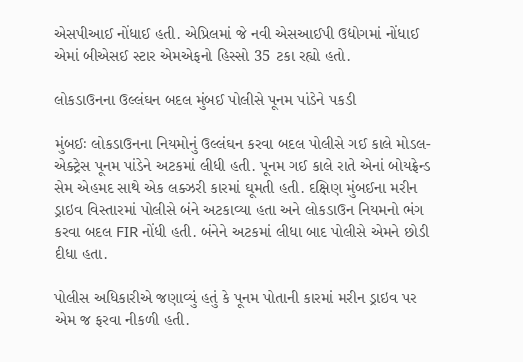એસપીઆઈ નોંધાઈ હતી. એપ્રિલમાં જે નવી એસઆઈપી ઉદ્યોગમાં નોંધાઈ એમાં બીએસઈ સ્ટાર એમએફનો હિસ્સો 35 ટકા રહ્યો હતો.

લોકડાઉનના ઉલ્લંઘન બદલ મુંબઈ પોલીસે પૂનમ પાંડેને પકડી

મુંબઈઃ લોકડાઉનના નિયમોનું ઉલ્લંઘન કરવા બદલ પોલીસે ગઈ કાલે મોડલ-એક્ટ્રેસ પૂનમ પાંડેને અટકમાં લીધી હતી. પૂનમ ગઈ કાલે રાતે એનાં બોયફ્રેન્ડ સેમ એહમદ સાથે એક લક્ઝરી કારમાં ઘૂમતી હતી. દક્ષિણ મુંબઈના મરીન ડ્રાઇવ વિસ્તારમાં પોલીસે બંને અટકાવ્યા હતા અને લોકડાઉન નિયમનો ભંગ કરવા બદલ FIR નોંધી હતી. બંનેને અટકમાં લીધા બાદ પોલીસે એમને છોડી દીધા હતા.

પોલીસ અધિકારીએ જણાવ્યું હતું કે પૂનમ પોતાની કારમાં મરીન ડ્રાઇવ પર એમ જ ફરવા નીકળી હતી.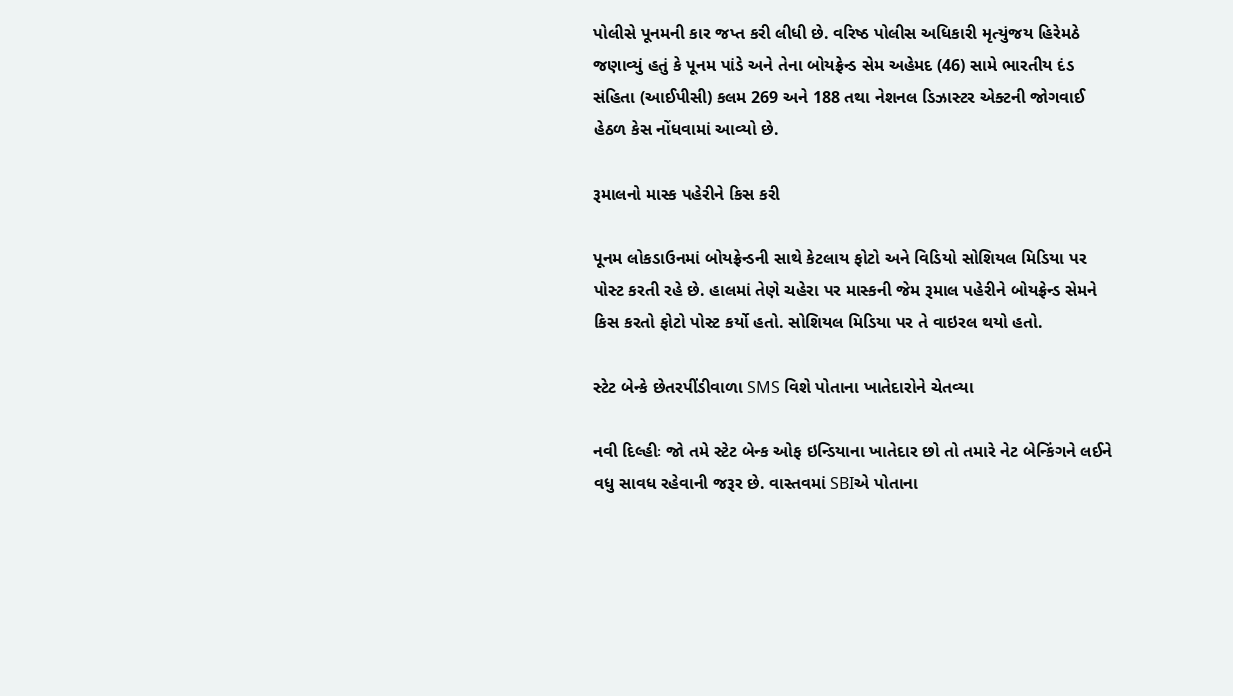પોલીસે પૂનમની કાર જપ્ત કરી લીધી છે. વરિષ્ઠ પોલીસ અધિકારી મૃત્યુંજય હિરેમઠે જણાવ્યું હતું કે પૂનમ પાંડે અને તેના બોયફ્રેન્ડ સેમ અહેમદ (46) સામે ભારતીય દંડ સંહિતા (આઈપીસી) કલમ 269 અને 188 તથા નેશનલ ડિઝાસ્ટર એક્ટની જોગવાઈ હેઠળ કેસ નોંધવામાં આવ્યો છે.

રૂમાલનો માસ્ક પહેરીને કિસ કરી

પૂનમ લોકડાઉનમાં બોયફ્રેન્ડની સાથે કેટલાય ફોટો અને વિડિયો સોશિયલ મિડિયા પર પોસ્ટ કરતી રહે છે. હાલમાં તેણે ચહેરા પર માસ્કની જેમ રૂમાલ પહેરીને બોયફ્રેન્ડ સેમને કિસ કરતો ફોટો પોસ્ટ કર્યો હતો. સોશિયલ મિડિયા પર તે વાઇરલ થયો હતો.

સ્ટેટ બેન્કે છેતરપીંડીવાળા SMS વિશે પોતાના ખાતેદારોને ચેતવ્યા

નવી દિલ્હીઃ જો તમે સ્ટેટ બેન્ક ઓફ ઇન્ડિયાના ખાતેદાર છો તો તમારે નેટ બેન્કિંગને લઈને વધુ સાવધ રહેવાની જરૂર છે. વાસ્તવમાં SBIએ પોતાના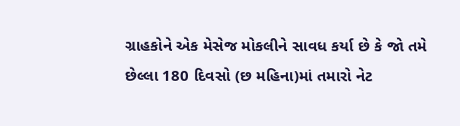ગ્રાહકોને એક મેસેજ મોકલીને સાવધ કર્યા છે કે જો તમે છેલ્લા 180 દિવસો (છ મહિના)માં તમારો નેટ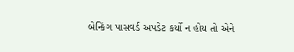બેન્કિંગ પાસવર્ડ અપડેટ કર્યો ન હોય તો એને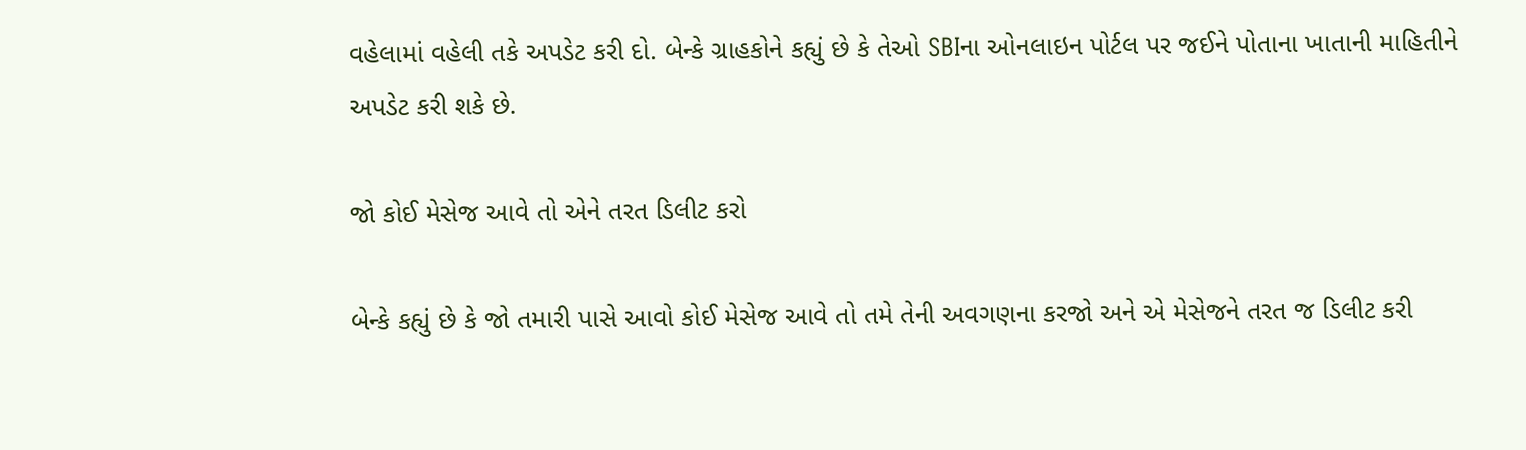વહેલામાં વહેલી તકે અપડેટ કરી દો. બેન્કે ગ્રાહકોને કહ્યું છે કે તેઓ SBIના ઓનલાઇન પોર્ટલ પર જઈને પોતાના ખાતાની માહિતીને અપડેટ કરી શકે છે.

જો કોઈ મેસેજ આવે તો એને તરત ડિલીટ કરો

બેન્કે કહ્યું છે કે જો તમારી પાસે આવો કોઈ મેસેજ આવે તો તમે તેની અવગણના કરજો અને એ મેસેજને તરત જ ડિલીટ કરી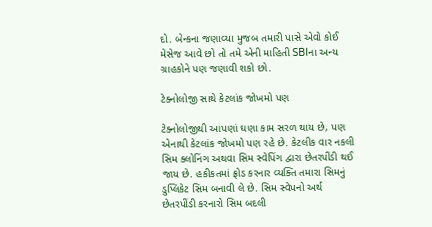દો. બેન્કના જણાવ્યા મુજબ તમારી પાસે એવો કોઈ મેસેજ આવે છો તો તમે એની માહિતી SBIના અન્ય ગ્રાહકોને પણ જણાવી શકો છો.

ટેક્નોલોજી સાથે કેટલાંક જોખમો પણ

ટેક્નોલોજીથી આપણાં ઘણા કામ સરળ થાય છે, પણ એનાથી કેટલાંક જોખમો પણ રહે છે. કેટલીક વાર નકલી સિમ ક્લોનિંગ અથવા સિમ સ્વેપિંગ દ્વારા છેતરપીંડી થઈ જાય છે. હકીકતમાં ફ્રોડ કરનાર વ્યક્તિ તમારા સિમનું ડુપ્લિકેટ સિમ બનાવી લે છે. સિમ સ્વેપનો અર્થ છેતરપીંડી કરનારો સિમ બદલી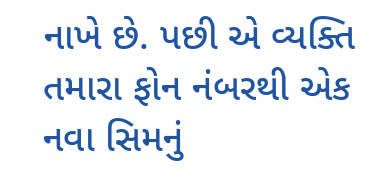નાખે છે. પછી એ વ્યક્તિ તમારા ફોન નંબરથી એક નવા સિમનું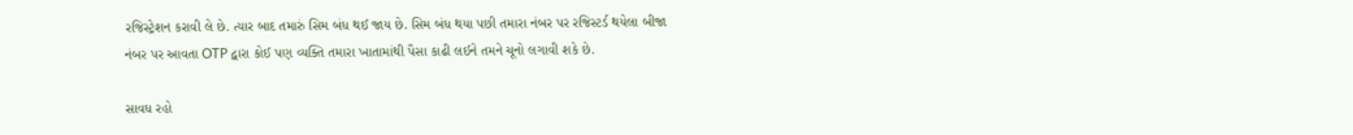રજિસ્ટ્રેશન કરાવી લે છે. ત્યાર બાદ તમારું સિમ બંધ થઈ જાય છે. સિમ બંધ થયા પછી તમારા નંબર પર રજિસ્ટર્ડ થયેલા બીજા નંબર પર આવતા OTP દ્વારા કોઈ પણ વ્યક્તિ તમારા ખાતામાંથી પૈસા કાઢી લઈને તમને ચૂનો લગાવી શકે છે.

સાવધ રહો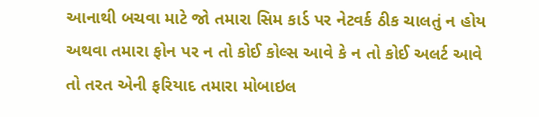આનાથી બચવા માટે જો તમારા સિમ કાર્ડ પર નેટવર્ક ઠીક ચાલતું ન હોય અથવા તમારા ફોન પર ન તો કોઈ કોલ્સ આવે કે ન તો કોઈ અલર્ટ આવે તો તરત એની ફરિયાદ તમારા મોબાઇલ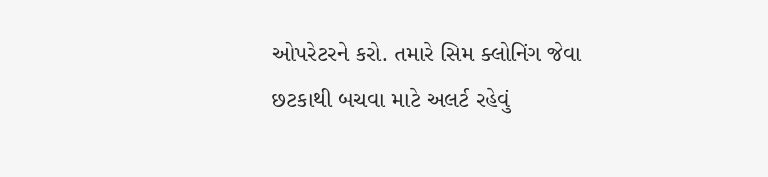ઓપરેટરને કરો. તમારે સિમ ક્લોનિંગ જેવા છટકાથી બચવા માટે અલર્ટ રહેવું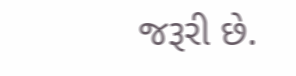જરૂરી છે.